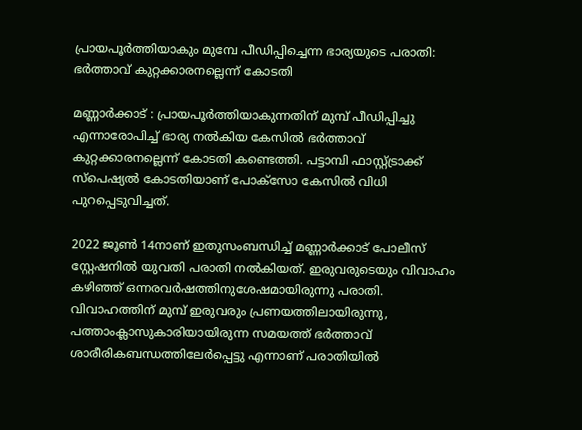പ്രായപൂർത്തിയാകും മുമ്പേ പീഡിപ്പിച്ചെന്ന ഭാര്യയുടെ പരാതി: ഭർത്താവ് കുറ്റക്കാരനല്ലെന്ന് കോടതി

മണ്ണാര്‍ക്കാട് : പ്രായപൂര്‍ത്തിയാകുന്നതിന് മുമ്പ് പീഡിപ്പിച്ചു എന്നാരോപിച്ച്‌ ഭാര്യ നല്‍കിയ കേസില്‍ ഭര്‍ത്താവ് കുറ്റക്കാരനല്ലെന്ന് കോടതി കണ്ടെത്തി. പട്ടാമ്പി ഫാസ്റ്റ്ട്രാക്ക് സ്പെഷ്യല്‍ കോടതിയാണ് പോക്സോ കേസില്‍ വിധി പുറപ്പെടുവിച്ചത്.

2022 ജൂണ്‍ 14നാണ് ഇതുസംബന്ധിച്ച്‌ മണ്ണാര്‍ക്കാട് പോലീസ് സ്റ്റേഷനില്‍ യുവതി പരാതി നല്‍കിയത്. ഇരുവരുടെയും വിവാഹം കഴിഞ്ഞ് ഒന്നരവര്‍ഷത്തിനുശേഷമായിരുന്നു പരാതി. വിവാഹത്തിന് മുമ്പ് ഇരുവരും പ്രണയത്തിലായിരുന്നു,  പത്താംക്ലാസുകാരിയായിരുന്ന സമയത്ത് ഭര്‍ത്താവ് ശാരീരികബന്ധത്തിലേര്‍പ്പെട്ടു എന്നാണ് പരാതിയില്‍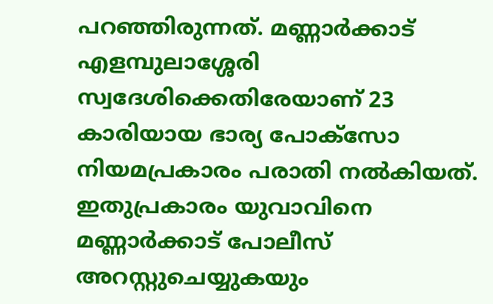പറഞ്ഞിരുന്നത്. മണ്ണാര്‍ക്കാട് എളമ്പുലാശ്ശേരി സ്വദേശിക്കെതിരേയാണ് 23 കാരിയായ ഭാര്യ പോക്സോ നിയമപ്രകാരം പരാതി നല്‍കിയത്.  ഇതുപ്രകാരം യുവാവിനെ മണ്ണാര്‍ക്കാട് പോലീസ് അറസ്റ്റുചെയ്യുകയും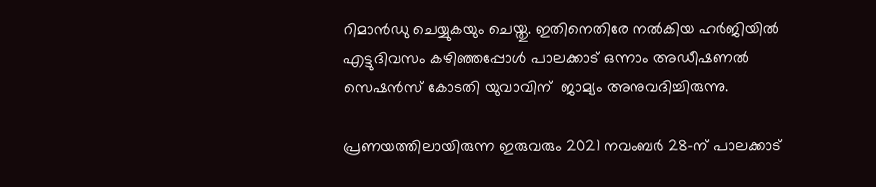റിമാന്‍ഡു ചെയ്യുകയും ചെയ്തു. ഇതിനെതിരേ നല്‍കിയ ഹര്‍ജിയില്‍ എട്ടുദിവസം കഴിഞ്ഞപ്പോള്‍ പാലക്കാട് ഒന്നാം അഡീഷണല്‍ സെഷന്‍സ് കോടതി യുവാവിന്  ജാമ്യം അനുവദിച്ചിരുന്നു.

പ്രണയത്തിലായിരുന്ന ഇരുവരും 2021 നവംബര്‍ 28-ന് പാലക്കാട്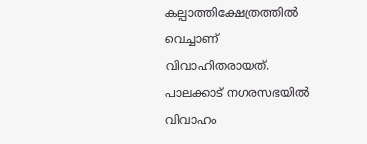കല്പാത്തിക്ഷേത്രത്തില്‍ വെച്ചാണ് വിവാഹിതരായത്. പാലക്കാട് നഗരസഭയില്‍ വിവാഹം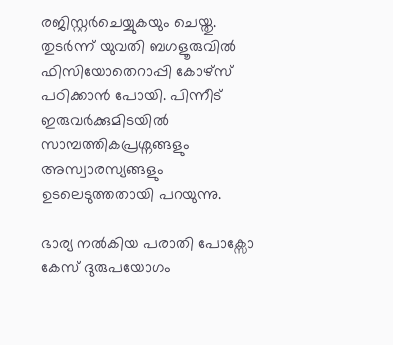രജിസ്റ്റര്‍ചെയ്യുകയും ചെയ്തു.
തുടര്‍ന്ന് യുവതി ബഗളൂരുവില്‍ ഫിസിയോതെറാപ്പി കോഴ്‌സ് പഠിക്കാന്‍ പോയി. പിന്നീട് ഇരുവര്‍ക്കുമിടയില്‍ സാമ്പത്തികപ്രശ്നങ്ങളും അസ്വാരസ്യങ്ങളും ഉടലെടുത്തതായി പറയുന്നു.

ഭാര്യ നല്‍കിയ പരാതി പോക്സോ കേസ് ദുരുപയോഗം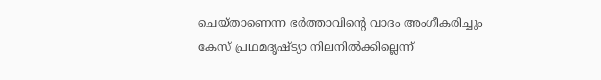ചെയ്താണെന്ന ഭര്‍ത്താവിന്റെ വാദം അംഗീകരിച്ചും കേസ് പ്രഥമദൃഷ്ട്യാ നിലനില്‍ക്കില്ലെന്ന്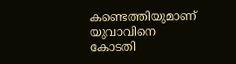കണ്ടെത്തിയുമാണ് യുവാവിനെ കോടതി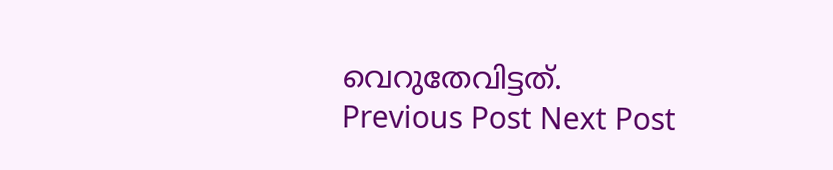വെറുതേവിട്ടത്.
Previous Post Next Post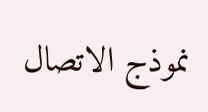نموذج الاتصال